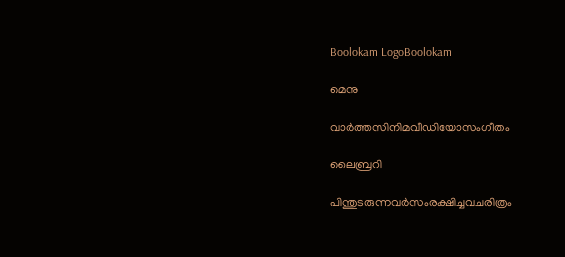Boolokam LogoBoolokam

മെനു

വാർത്തസിനിമവീഡിയോസംഗീതം

ലൈബ്രറി

പിന്തുടരുന്നവർസംരക്ഷിച്ചവചരിത്രം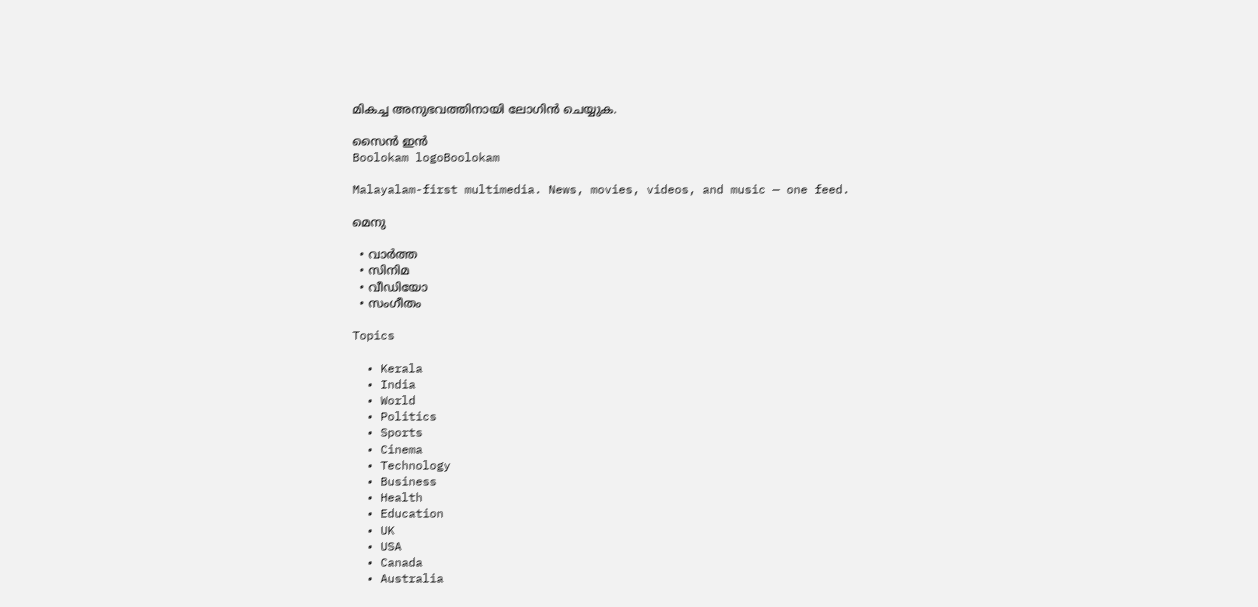മികച്ച അനുഭവത്തിനായി ലോഗിൻ ചെയ്യുക.

സൈൻ ഇൻ
Boolokam logoBoolokam

Malayalam-first multimedia. News, movies, videos, and music — one feed.

മെനു

  • വാർത്ത
  • സിനിമ
  • വീഡിയോ
  • സംഗീതം

Topics

  • Kerala
  • India
  • World
  • Politics
  • Sports
  • Cinema
  • Technology
  • Business
  • Health
  • Education
  • UK
  • USA
  • Canada
  • Australia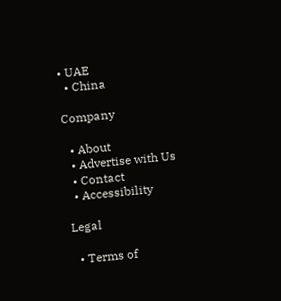• UAE
  • China

Company

  • About
  • Advertise with Us
  • Contact
  • Accessibility

Legal

  • Terms of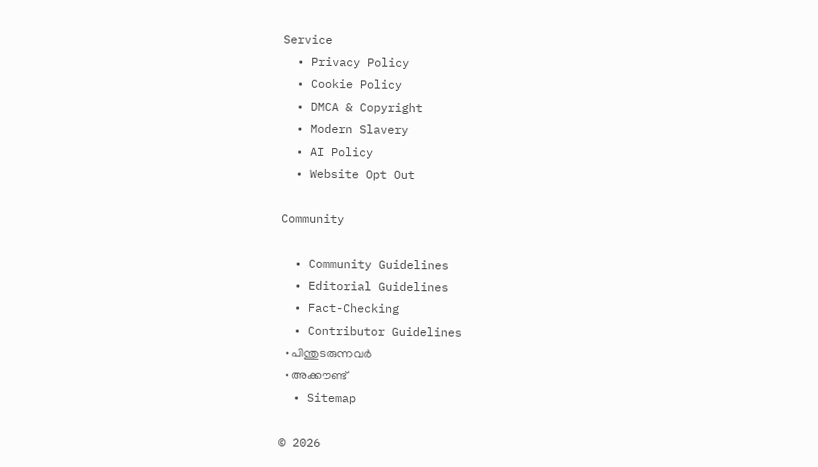Service
  • Privacy Policy
  • Cookie Policy
  • DMCA & Copyright
  • Modern Slavery
  • AI Policy
  • Website Opt Out

Community

  • Community Guidelines
  • Editorial Guidelines
  • Fact-Checking
  • Contributor Guidelines
  • പിന്തുടരുന്നവർ
  • അക്കൗണ്ട്
  • Sitemap

© 2026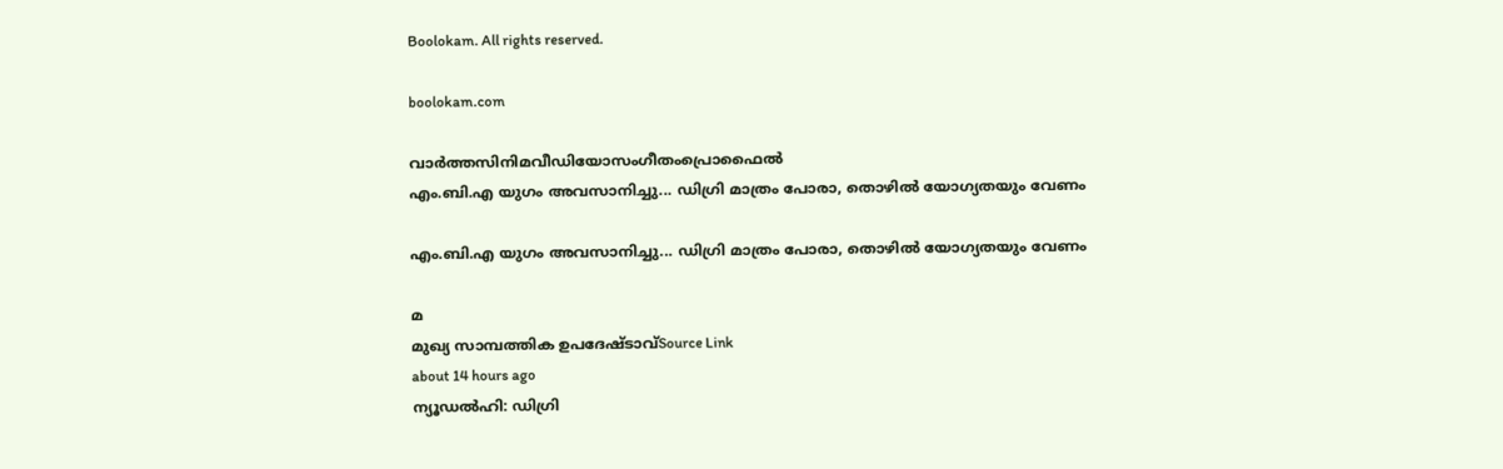Boolokam. All rights reserved.

boolokam.com

വാർത്തസിനിമവീഡിയോസംഗീതംപ്രൊഫൈൽ
എം.ബി.എ യുഗം അവസാനിച്ചു... ഡിഗ്രി മാത്രം പോരാ, തൊഴിൽ യോഗ്യതയും വേണം

എം.ബി.എ യുഗം അവസാനിച്ചു... ഡിഗ്രി മാത്രം പോരാ, തൊഴിൽ യോഗ്യതയും വേണം

മ
മുഖ്യ സാമ്പത്തിക ഉപദേഷ്ടാവ്Source Link
about 14 hours ago
ന്യൂഡൽഹി: ഡിഗ്രി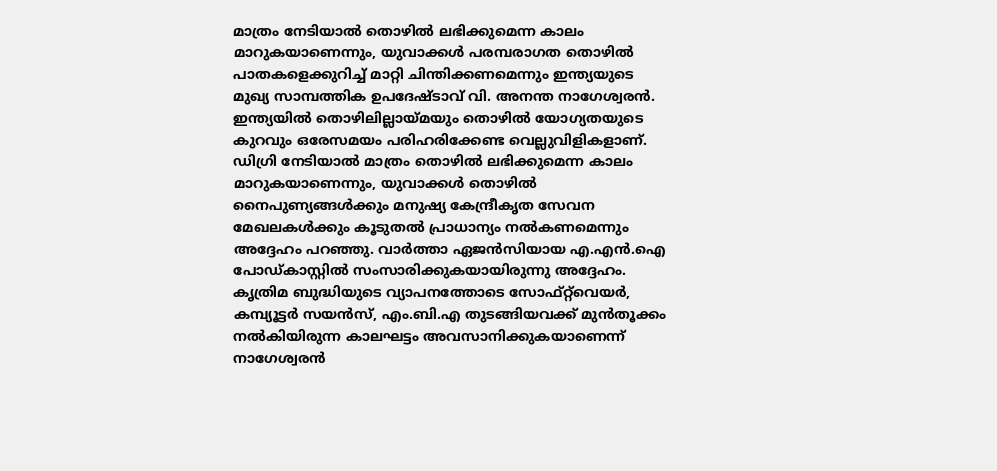മാത്രം നേടിയാൽ തൊഴിൽ ലഭിക്കുമെന്ന കാലം മാറുകയാണെന്നും, യുവാക്കൾ പരമ്പരാഗത തൊഴിൽ പാതകളെക്കുറിച്ച് മാറ്റി ചിന്തിക്കണമെന്നും ഇന്ത്യയുടെ മുഖ്യ സാമ്പത്തിക ഉപദേഷ്ടാവ് വി. അനന്ത നാഗേശ്വരൻ. ഇന്ത്യയിൽ തൊഴിലില്ലായ്മയും തൊഴിൽ യോഗ്യതയുടെ കുറവും ഒരേസമയം പരിഹരിക്കേണ്ട വെല്ലുവിളികളാണ്. ഡിഗ്രി നേടിയാൽ മാത്രം തൊഴിൽ ലഭിക്കുമെന്ന കാലം മാറുകയാണെന്നും, യുവാക്കൾ തൊഴിൽ നൈപുണ്യങ്ങൾക്കും മനുഷ്യ കേന്ദ്രീകൃത സേവന മേഖലകൾക്കും കൂടുതൽ പ്രാധാന്യം നൽകണമെന്നും അദ്ദേഹം പറഞ്ഞു. വാർത്താ ഏജൻസിയായ എ.എൻ.ഐ പോഡ്കാസ്റ്റിൽ സംസാരിക്കുകയായിരുന്നു അദ്ദേഹം. കൃത്രിമ ബുദ്ധിയുടെ വ്യാപനത്തോടെ സോഫ്റ്റ്‌വെയർ, കമ്പ്യൂട്ടർ സയൻസ്, എം.ബി.എ തുടങ്ങിയവക്ക് മുൻതൂക്കം നൽകിയിരുന്ന കാലഘട്ടം അവസാനിക്കുകയാണെന്ന് നാഗേശ്വരൻ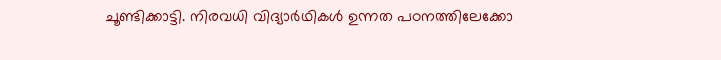ചൂണ്ടിക്കാട്ടി. നിരവധി വിദ്യാർഥികൾ ഉന്നത പഠനത്തിലേക്കോ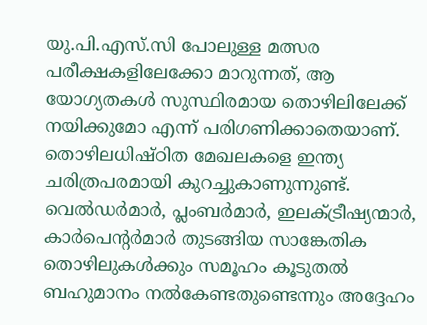യു.പി.എസ്.സി പോലുള്ള മത്സര പരീക്ഷകളിലേക്കോ മാറുന്നത്, ആ യോഗ്യതകൾ സുസ്ഥിരമായ തൊഴിലിലേക്ക് നയിക്കുമോ എന്ന് പരിഗണിക്കാതെയാണ്. തൊഴിലധിഷ്ഠിത മേഖലകളെ ഇന്ത്യ ചരിത്രപരമായി കുറച്ചുകാണുന്നുണ്ട്. വെൽഡർമാർ, പ്ലംബർമാർ, ഇലക്ട്രീഷ്യന്മാർ, കാർപെന്റർമാർ തുടങ്ങിയ സാങ്കേതിക തൊഴിലുകൾക്കും സമൂഹം കൂടുതൽ ബഹുമാനം നൽകേണ്ടതുണ്ടെന്നും അദ്ദേഹം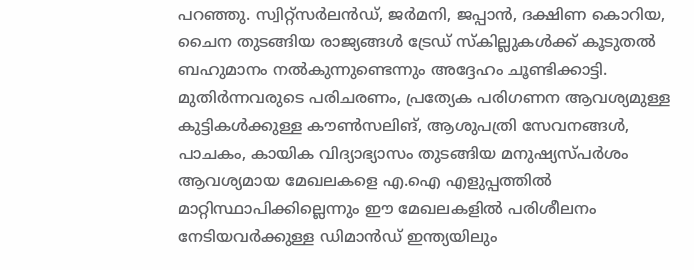പറഞ്ഞു. സ്വിറ്റ്സർലൻഡ്, ജർമനി, ജപ്പാൻ, ദക്ഷിണ കൊറിയ, ചൈന തുടങ്ങിയ രാജ്യങ്ങൾ ട്രേഡ് സ്കില്ലുകൾക്ക് കൂടുതൽ ബഹുമാനം നൽകുന്നുണ്ടെന്നും അദ്ദേഹം ചൂണ്ടിക്കാട്ടി. മുതിർന്നവരുടെ പരിചരണം, പ്രത്യേക പരിഗണന ആവശ്യമുള്ള കുട്ടികൾക്കുള്ള കൗൺസലിങ്, ആശുപത്രി സേവനങ്ങൾ, പാചകം, കായിക വിദ്യാഭ്യാസം തുടങ്ങിയ മനുഷ്യസ്പർശം ആവശ്യമായ മേഖലകളെ എ.ഐ എളുപ്പത്തിൽ മാറ്റിസ്ഥാപിക്കില്ലെന്നും ഈ മേഖലകളിൽ പരിശീലനം നേടിയവർക്കുള്ള ഡിമാൻഡ് ഇന്ത്യയിലും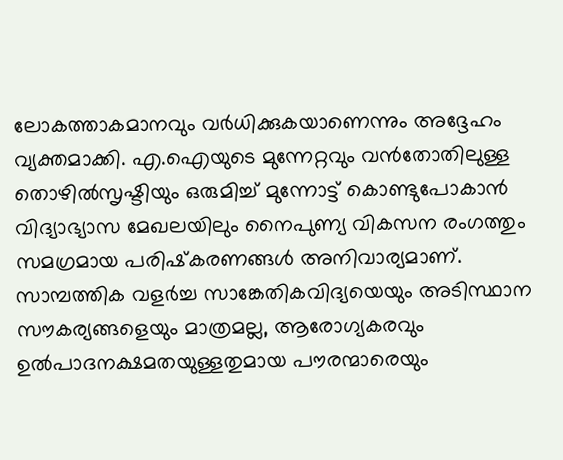ലോകത്താകമാനവും വർധിക്കുകയാണെന്നും അദ്ദേഹം വ്യക്തമാക്കി. എ.ഐയുടെ മുന്നേറ്റവും വൻതോതിലുള്ള തൊഴിൽസൃഷ്ടിയും ഒരുമിച്ച് മുന്നോട്ട് കൊണ്ടുപോകാൻ വിദ്യാഭ്യാസ മേഖലയിലും നൈപുണ്യ വികസന രംഗത്തും സമഗ്രമായ പരിഷ്‌കരണങ്ങൾ അനിവാര്യമാണ്. സാമ്പത്തിക വളർച്ച സാങ്കേതികവിദ്യയെയും അടിസ്ഥാന സൗകര്യങ്ങളെയും മാത്രമല്ല, ആരോഗ്യകരവും ഉൽപാദനക്ഷമതയുള്ളതുമായ പൗരന്മാരെയും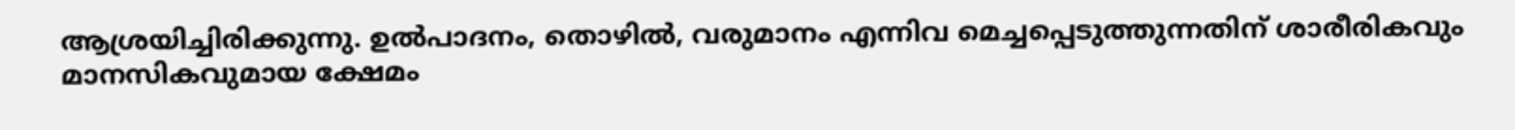ആശ്രയിച്ചിരിക്കുന്നു. ഉൽപാദനം, തൊഴിൽ, വരുമാനം എന്നിവ മെച്ചപ്പെടുത്തുന്നതിന് ശാരീരികവും മാനസികവുമായ ക്ഷേമം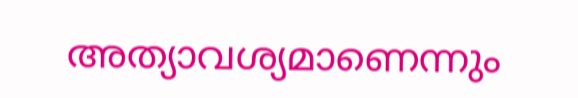അത്യാവശ്യമാണെന്നും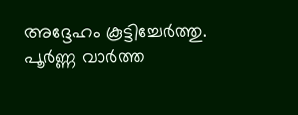അദ്ദേഹം കൂട്ടിച്ചേർത്തു.
പൂർണ്ണ വാർത്ത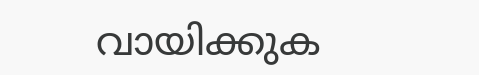വായിക്കുക